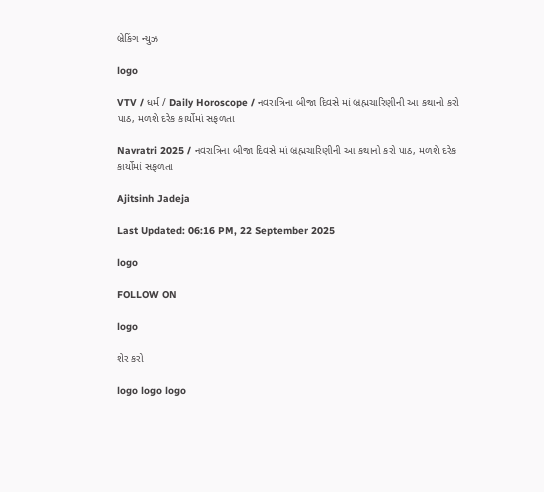બ્રેકિંગ ન્યુઝ

logo

VTV / ધર્મ / Daily Horoscope / નવરાત્રિના બીજા દિવસે માં બ્રહ્મચારિણીની આ કથાનો કરો પાઠ, મળશે દરેક કાર્યોમાં સફળતા

Navratri 2025 / નવરાત્રિના બીજા દિવસે માં બ્રહ્મચારિણીની આ કથાનો કરો પાઠ, મળશે દરેક કાર્યોમાં સફળતા

Ajitsinh Jadeja

Last Updated: 06:16 PM, 22 September 2025

logo

FOLLOW ON

logo

શેર કરો

logo logo logo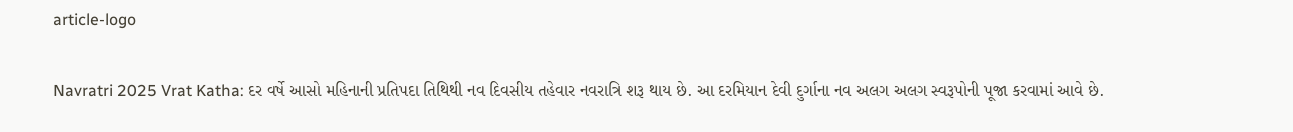article-logo

Navratri 2025 Vrat Katha: દર વર્ષે આસો મહિનાની પ્રતિપદા તિથિથી નવ દિવસીય તહેવાર નવરાત્રિ શરૂ થાય છે. આ દરમિયાન દેવી દુર્ગાના નવ અલગ અલગ સ્વરૂપોની પૂજા કરવામાં આવે છે.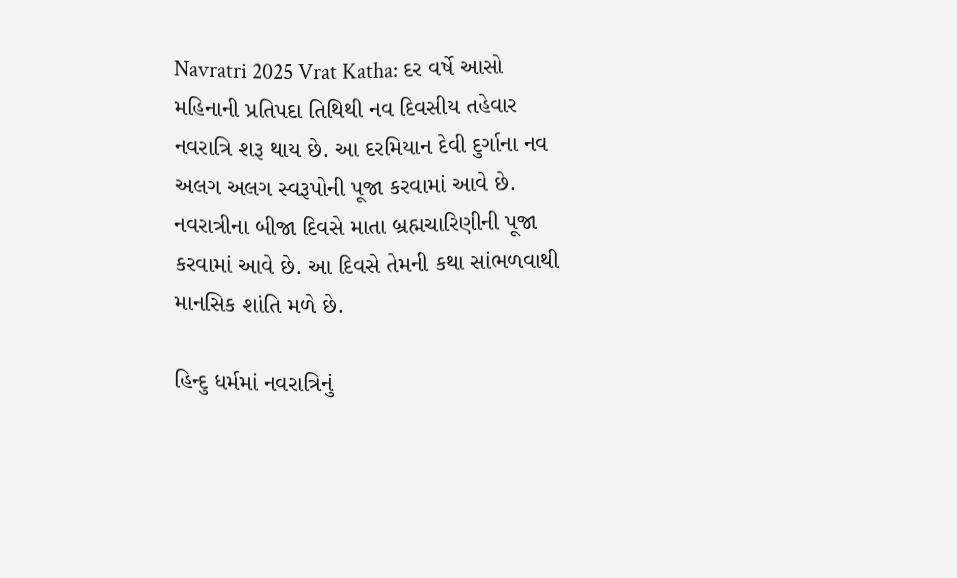Navratri 2025 Vrat Katha: દર વર્ષે આસો મહિનાની પ્રતિપદા તિથિથી નવ દિવસીય તહેવાર નવરાત્રિ શરૂ થાય છે. આ દરમિયાન દેવી દુર્ગાના નવ અલગ અલગ સ્વરૂપોની પૂજા કરવામાં આવે છે. નવરાત્રીના બીજા દિવસે માતા બ્રહ્મચારિણીની પૂજા કરવામાં આવે છે. આ દિવસે તેમની કથા સાંભળવાથી માનસિક શાંતિ મળે છે.

હિન્દુ ધર્મમાં નવરાત્રિનું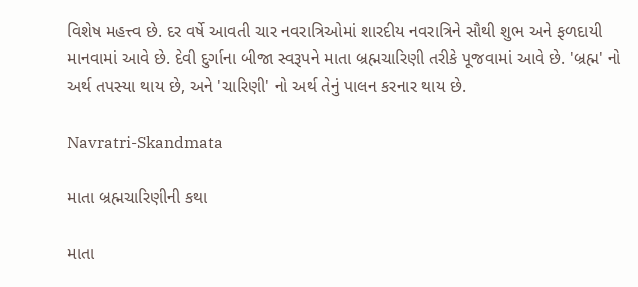વિશેષ મહત્ત્વ છે. દર વર્ષે આવતી ચાર નવરાત્રિઓમાં શારદીય નવરાત્રિને સૌથી શુભ અને ફળદાયી માનવામાં આવે છે. દેવી દુર્ગાના બીજા સ્વરૂપને માતા બ્રહ્મચારિણી તરીકે પૂજવામાં આવે છે. 'બ્રહ્મ' નો અર્થ તપસ્યા થાય છે, અને 'ચારિણી' નો અર્થ તેનું પાલન કરનાર થાય છે.

Navratri-Skandmata

માતા બ્રહ્મચારિણીની કથા

માતા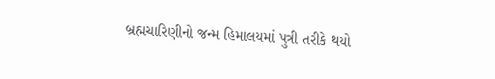બ્રહ્મચારિણીનો જન્મ હિમાલયમાં પુત્રી તરીકે થયો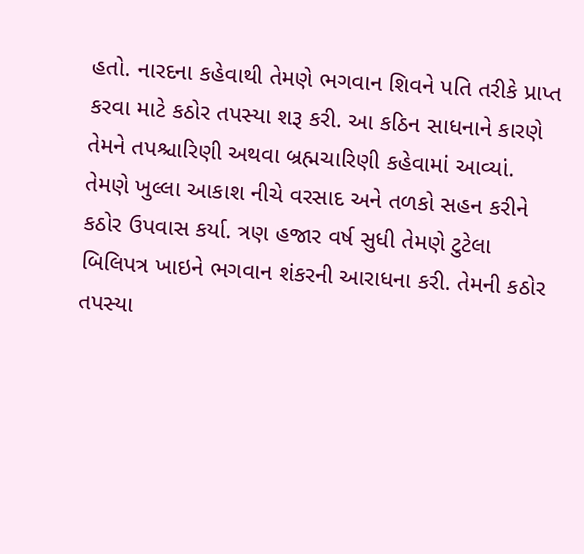હતો. નારદના કહેવાથી તેમણે ભગવાન શિવને પતિ તરીકે પ્રાપ્ત કરવા માટે કઠોર તપસ્યા શરૂ કરી. આ કઠિન સાધનાને કારણે તેમને તપશ્ચારિણી અથવા બ્રહ્મચારિણી કહેવામાં આવ્યાં. તેમણે ખુલ્લા આકાશ નીચે વરસાદ અને તળકો સહન કરીને કઠોર ઉપવાસ કર્યા. ત્રણ હજાર વર્ષ સુધી તેમણે ટુટેલા બિલિપત્ર ખાઇને ભગવાન શંકરની આરાધના કરી. તેમની કઠોર તપસ્યા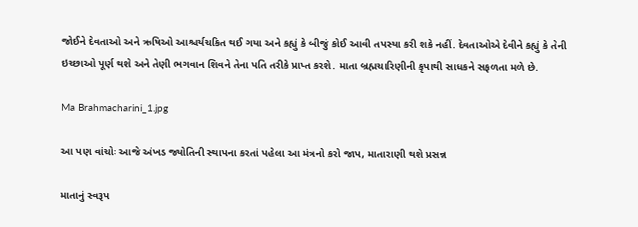જોઈને દેવતાઓ અને ઋષિઓ આશ્ચર્યચકિત થઈ ગયા અને કહ્યું કે બીજું કોઈ આવી તપસ્યા કરી શકે નહીં. દેવતાઓએ દેવીને કહ્યું કે તેની ઇચ્છાઓ પૂર્ણ થશે અને તેણી ભગવાન શિવને તેના પતિ તરીકે પ્રાપ્ત કરશે. માતા બ્રહ્મચારિણીની કૃપાથી સાધકને સફળતા મળે છે.

Ma Brahmacharini_1.jpg

આ પણ વાંચોઃ આજે અંખડ જ્યોતિની સ્થાપના કરતાં પહેલા આ મંત્રનો કરો જાપ, માતારાણી થશે પ્રસન્ન

માતાનું સ્વરૂપ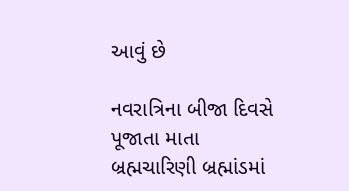આવું છે

નવરાત્રિના બીજા દિવસે પૂજાતા માતા બ્રહ્મચારિણી બ્રહ્માંડમાં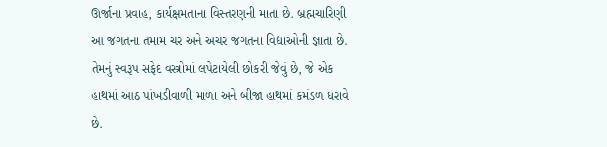ઊર્જાના પ્રવાહ, કાર્યક્ષમતાના વિસ્તરણની માતા છે. બ્રહ્મચારિણી આ જગતના તમામ ચર અને અચર જગતના વિદ્યાઓની જ્ઞાતા છે. તેમનું સ્વરૂપ સફેદ વસ્ત્રોમાં લપેટાયેલી છોકરી જેવું છે, જે એક હાથમાં આઠ પાંખડીવાળી માળા અને બીજા હાથમાં કમંડળ ધરાવે છે.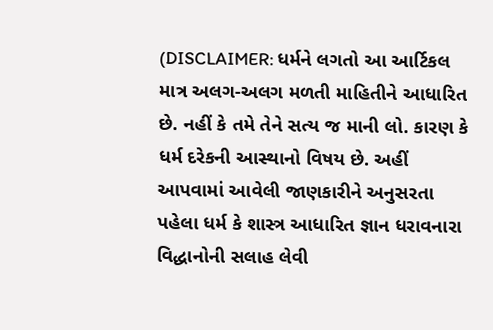(DISCLAIMER: ધર્મને લગતો આ આર્ટિકલ માત્ર અલગ-અલગ મળતી માહિતીને આધારિત છે. નહીં કે તમે તેને સત્ય જ માની લો. કારણ કે ધર્મ દરેકની આસ્થાનો વિષય છે. અહીં આપવામાં આવેલી જાણકારીને અનુસરતા પહેલા ધર્મ કે શાસ્ત્ર આધારિત જ્ઞાન ધરાવનારા વિદ્ધાનોની સલાહ લેવી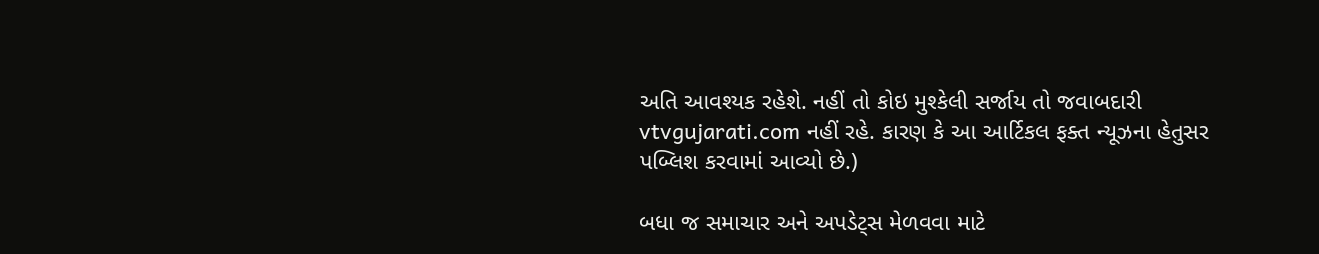અતિ આવશ્યક રહેશે. નહીં તો કોઇ મુશ્કેલી સર્જાય તો જવાબદારી vtvgujarati.com નહીં રહે. કારણ કે આ આર્ટિકલ ફક્ત ન્યૂઝના હેતુસર પબ્લિશ કરવામાં આવ્યો છે.)

બધા જ સમાચાર અને અપડેટ્સ મેળવવા માટે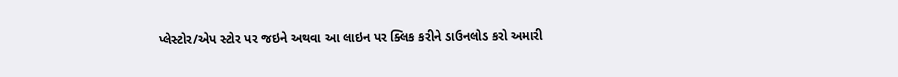પ્લેસ્ટોર/એપ સ્ટોર પર જઇને અથવા આ લાઇન પર ક્લિક કરીને ડાઉનલોડ કરો અમારી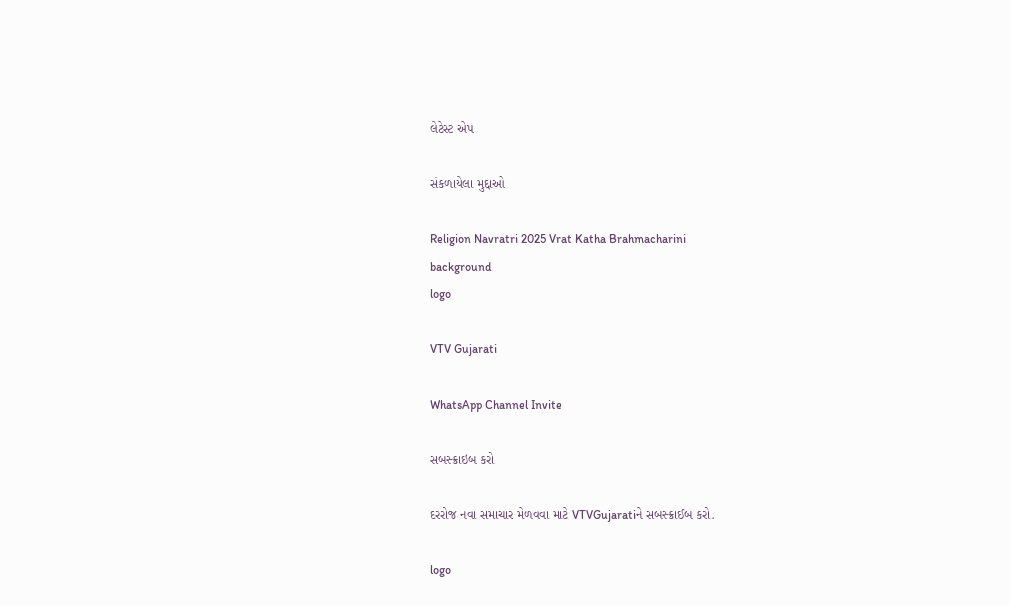લેટેસ્ટ એપ

સંકળાયેલા મુદ્દાઓ

Religion Navratri 2025 Vrat Katha Brahmacharini
background
logo

VTV Gujarati

WhatsApp Channel Invite

સબસ્ક્રાઇબ કરો

દરરોજ નવા સમાચાર મેળવવા માટે VTVGujaratiને સબસ્ક્રાઈબ કરો.

logo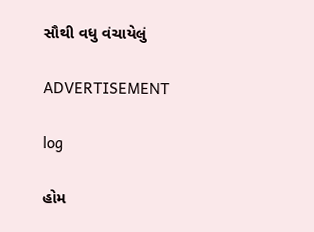સૌથી વધુ વંચાયેલું

ADVERTISEMENT

log

હોમ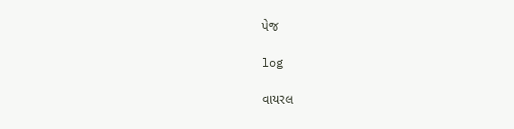પેજ

log

વાયરલ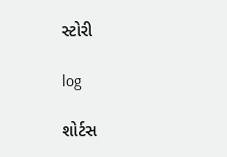સ્ટોરી

log

શોર્ટસ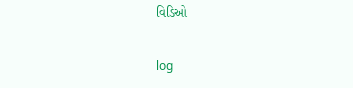વિડિઓ

log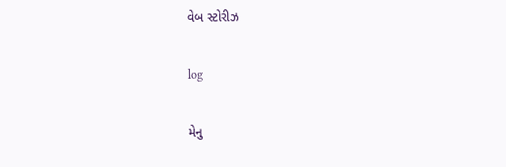વેબ સ્ટોરીઝ

log

મેનુ